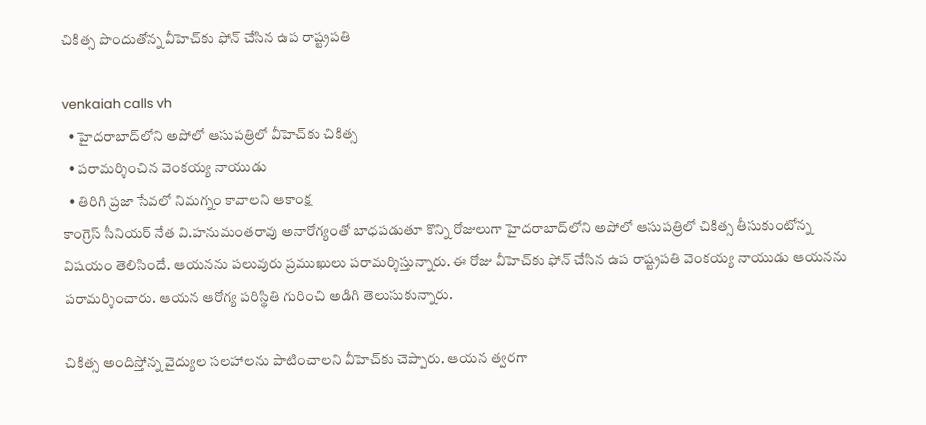చికిత్స పొందుతోన్న వీహెచ్‌కు ఫోన్ చేసిన ఉప రాష్ట్ర‌ప‌తి

venkaiah calls vh
  • హైద‌రాబాద్‌లోని అపోలో ఆసుప‌త్రిలో వీహెచ్‌కు చికిత్స
  • ప‌రామ‌ర్శించిన వెంక‌య్య నాయుడు
  • తిరిగి ప్రజా సేవలో నిమగ్నం కావాలని ఆకాంక్ష
కాంగ్రెస్ సీనియర్ నేత వి.హనుమంతరావు అనారోగ్యంతో బాధ‌ప‌డుతూ కొన్ని రోజులుగా హైద‌రాబాద్‌లోని అపోలో ఆసుప‌త్రిలో చికిత్స తీసుకుంటోన్న విష‌యం తెలిసిందే. ఆయ‌న‌ను ప‌లువురు ప్ర‌ముఖులు ప‌రామ‌ర్శిస్తున్నారు. ఈ రోజు వీహెచ్‌కు ఫోన్ చేసిన‌ ఉప రాష్ట్రపతి వెంకయ్య నాయుడు ఆయ‌న‌ను పరామర్శించారు. ఆయ‌న‌ ఆరోగ్య పరిస్థితి గురించి అడిగి తెలుసుకున్నారు.

చికిత్స అందిస్తోన్న‌ వైద్యుల సలహాలను పాటించాల‌ని వీహెచ్‌కు చెప్పారు. ఆయ‌న త్వ‌ర‌గా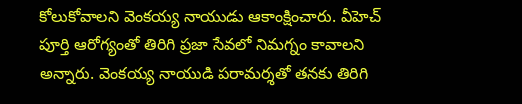కోలుకోవాలని వెంక‌య్య నాయుడు ఆకాంక్షించారు. వీహెచ్‌ పూర్తి ఆరోగ్యంతో తిరిగి ప్రజా సేవలో నిమగ్నం కావాలని అన్నారు. వెంక‌య్య నాయుడి పరామర్శతో తనకు తిరిగి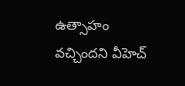ఉత్సాహం వచ్చిందని వీహెచ్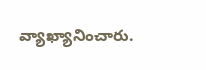వ్యాఖ్యానించారు.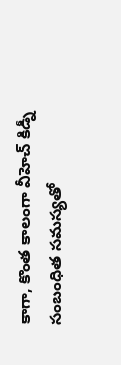కాగా, కొంత‌ కాలంగా వీహెచ్‌ కిడ్నీ సంబంధిత సమస్యతో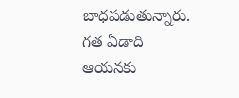బాధపడుతున్నారు. గ‌త ఏడాది ఆయ‌నకు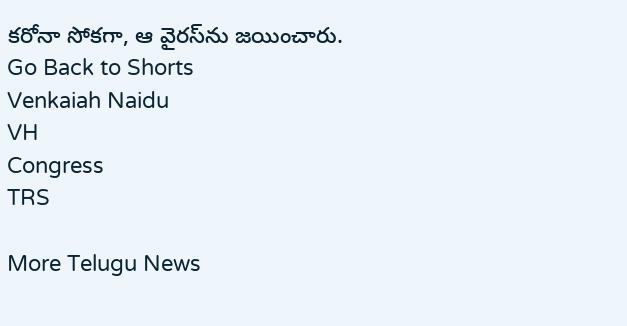క‌రోనా సోక‌గా, ఆ వైర‌స్‌ను జ‌యించారు.
Go Back to Shorts
Venkaiah Naidu
VH
Congress
TRS

More Telugu News